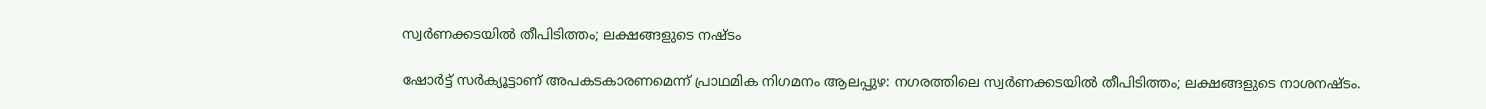സ്വർണക്കടയിൽ തീപിടിത്തം; ലക്ഷങ്ങളുടെ നഷ്ടം

ഷോർട്ട് സർക്യൂട്ടാണ് അപകടകാരണമെന്ന് പ്രാഥമിക നിഗമനം ആലപ്പുഴ: നഗരത്തിലെ സ്വർണക്കടയിൽ തീപിടിത്തം; ലക്ഷങ്ങളുടെ നാശനഷ്ടം.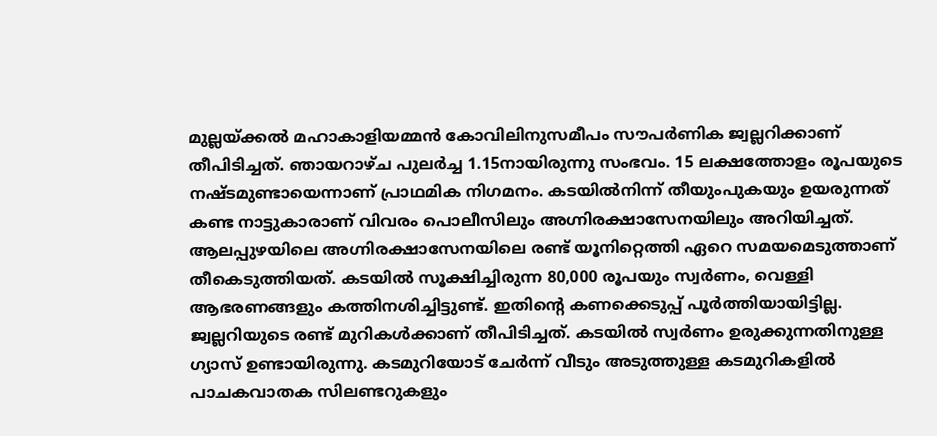മുല്ലയ്ക്കൽ മഹാകാളിയമ്മൻ കോവിലിനുസമീപം സൗപർണിക ജ്വല്ലറിക്കാണ് തീപിടിച്ചത്. ഞായറാഴ്ച പുലർച്ച 1.15നായിരുന്നു സംഭവം. 15 ലക്ഷത്തോളം രൂപയുടെ നഷ്ടമുണ്ടായെന്നാണ് പ്രാഥമിക നിഗമനം. കടയിൽനിന്ന് തീയുംപുകയും ഉയരുന്നത് കണ്ട നാട്ടുകാരാണ് വിവരം പൊലീസിലും അഗ്നിരക്ഷാസേനയിലും അറിയിച്ചത്. ആലപ്പുഴയിലെ അഗ്നിരക്ഷാസേനയിലെ രണ്ട് യൂനിറ്റെത്തി ഏറെ സമയമെടുത്താണ് തീകെടുത്തിയത്. കടയിൽ സൂക്ഷിച്ചിരുന്ന 80,000 രൂപയും സ്വർണം, വെള്ളി ആഭരണങ്ങളും കത്തിനശിച്ചിട്ടുണ്ട്. ഇതിന്‍റെ കണക്കെടുപ്പ് പൂർത്തിയായിട്ടില്ല. ജ്വല്ലറിയുടെ രണ്ട് മുറികൾക്കാണ് തീപിടിച്ചത്. കടയിൽ സ്വർണം ഉരുക്കുന്നതിനുള്ള ഗ്യാസ് ഉണ്ടായിരുന്നു. കടമുറിയോട് ചേർന്ന് വീടും അടുത്തുള്ള കടമുറികളിൽ പാചകവാതക സിലണ്ടറുകളും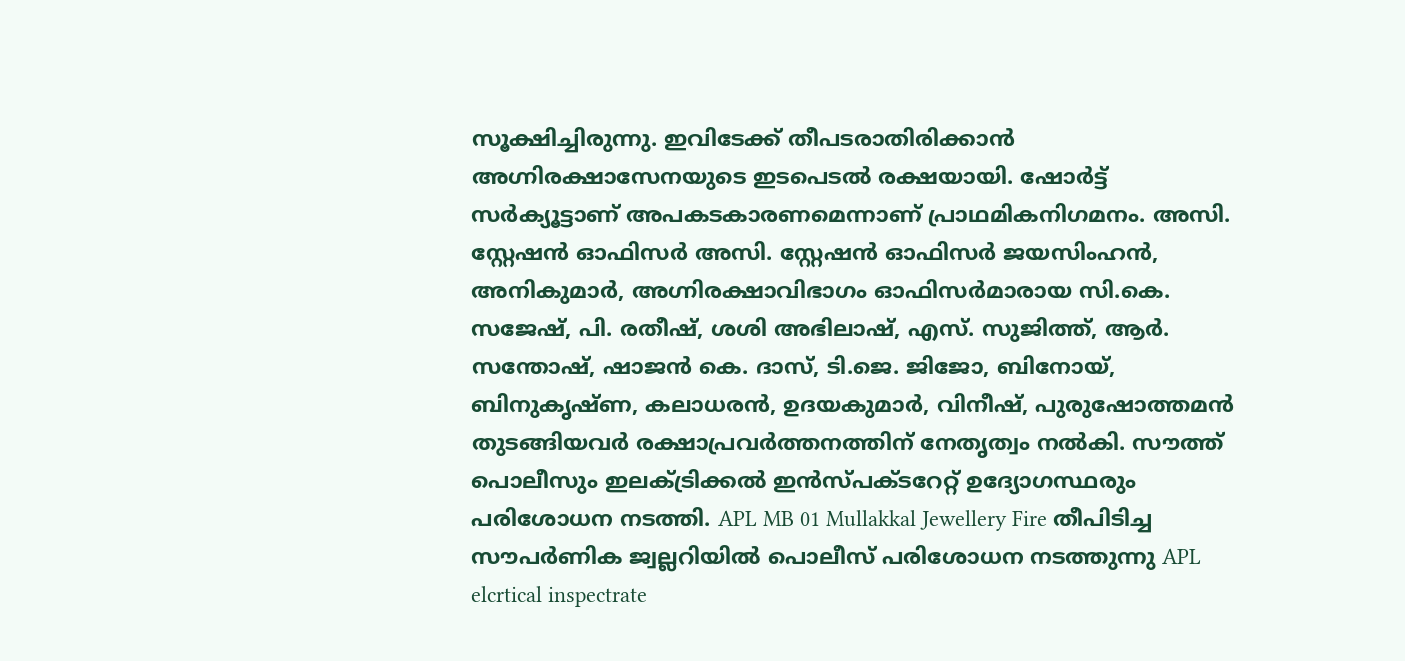സൂക്ഷിച്ചിരുന്നു. ഇവിടേക്ക് തീപടരാതിരിക്കാൻ അഗ്നിരക്ഷാസേനയുടെ ഇടപെടൽ രക്ഷയായി. ഷോർട്ട് സർക്യൂട്ടാണ് അപകടകാരണമെന്നാണ് പ്രാഥമികനിഗമനം. അസി. സ്റ്റേഷൻ ഓഫിസർ അസി. സ്റ്റേഷൻ ഓഫിസർ ജയസിംഹൻ, അനികുമാർ, അഗ്നിരക്ഷാവിഭാഗം ഓഫിസർമാരായ സി.കെ. സജേഷ്, പി. രതീഷ്, ശശി അഭിലാഷ്, എസ്. സുജിത്ത്, ആർ. സന്തോഷ്, ഷാജൻ കെ. ദാസ്, ടി.ജെ. ജിജോ, ബിനോയ്, ബിനുകൃഷ്ണ, കലാധരൻ, ഉദയകുമാർ, വിനീഷ്, പുരുഷോത്തമൻ തുടങ്ങിയവർ രക്ഷാപ്രവർത്തനത്തിന് നേതൃത്വം നൽകി. സൗത്ത് പൊലീസും ഇലക്ട്രിക്കൽ ഇൻസ്പക്ടറേറ്റ് ഉദ്യോഗസ്ഥരും പരിശോധന നടത്തി. APL MB 01 Mullakkal Jewellery Fire തീപിടിച്ച സൗപർണിക ജ്വല്ലറിയിൽ പൊലീസ് പരിശോധന നടത്തുന്നു APL elcrtical inspectrate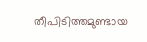തീപിടിത്തമുണ്ടായ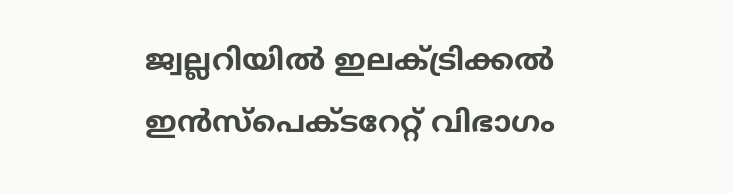ജ്വല്ലറിയിൽ ഇലക്ട്രിക്കൽ ഇൻസ്പെക്ടറേറ്റ് വിഭാഗം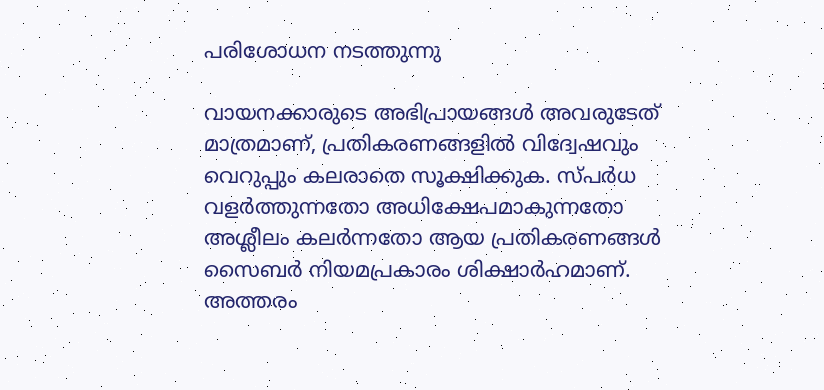പരിശോധന നടത്തുന്നു

വായനക്കാരുടെ അഭിപ്രായങ്ങള്‍ അവരുടേത് മാത്രമാണ്, പ്രതികരണങ്ങളിൽ വിദ്വേഷവും വെറുപ്പും കലരാതെ സൂക്ഷിക്കുക. സ്പർധ വളർത്തുന്നതോ അധിക്ഷേപമാകുന്നതോ അശ്ലീലം കലർന്നതോ ആയ പ്രതികരണങ്ങൾ സൈബർ നിയമപ്രകാരം ശിക്ഷാർഹമാണ്. അത്തരം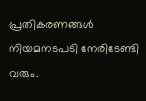പ്രതികരണങ്ങൾ നിയമനടപടി നേരിടേണ്ടി വരും.